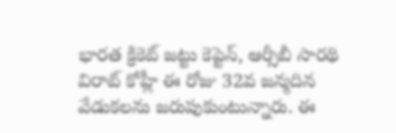భారత క్రికెట్ జట్టు కెప్టెన్, ఆర్సీబీ సారథి విరాట్ కోహ్లీ ఈ రోజు 32వ జన్మదిన వేడుకలను జరుపుకుంటున్నారు. ఈ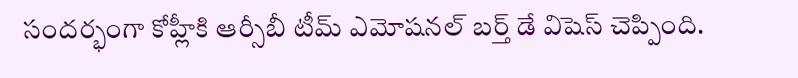సందర్భంగా కోహ్లీకి ఆర్సీబీ టీమ్ ఎమోషనల్ బర్త్ డే విషెస్ చెప్పింది.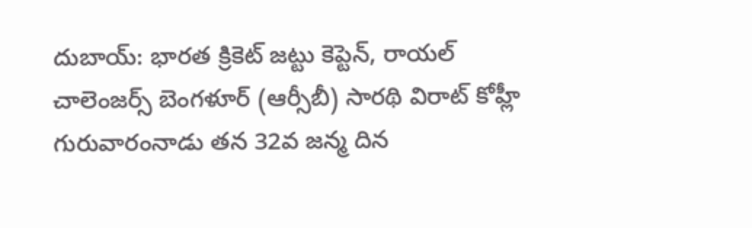దుబాయ్: భారత క్రికెట్ జట్టు కెప్టెన్, రాయల్ చాలెంజర్స్ బెంగళూర్ (ఆర్సీబీ) సారథి విరాట్ కోహ్లీ గురువారంనాడు తన 32వ జన్మ దిన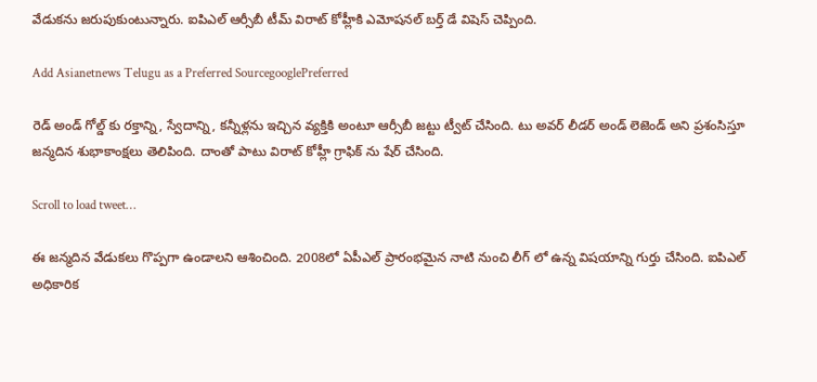వేడుకను జరుపుకుంటున్నారు. ఐపిఎల్ ఆర్సీబీ టీమ్ విరాట్ కోహ్లీకి ఎమోషనల్ బర్త్ డే విషెస్ చెప్పింది.

Add Asianetnews Telugu as a Preferred SourcegooglePreferred

రెడ్ అండ్ గోల్డ్ కు రక్తాన్ని, స్వేదాన్ని, కన్నీళ్లను ఇచ్చిన వ్యక్తికి అంటూ ఆర్సీబీ జట్టు ట్వీట్ చేసింది. టు అవర్ లీడర్ అండ్ లెజెండ్ అని ప్రశంసిస్తూ జన్మదిన శుభాకాంక్షలు తెలిపింది. దాంతో పాటు విరాట్ కోహ్లీ గ్రాఫిక్ ను షేర్ చేసింది.

Scroll to load tweet…

ఈ జన్మదిన వేడుకలు గొప్పగా ఉండాలని ఆశించింది. 2008లో ఏపీఎల్ ప్రారంభమైన నాటి నుంచి లీగ్ లో ఉన్న విషయాన్ని గుర్తు చేసింది. ఐపిఎల్ అధికారిక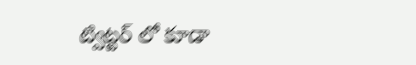ట్విట్టర్ లో కూడా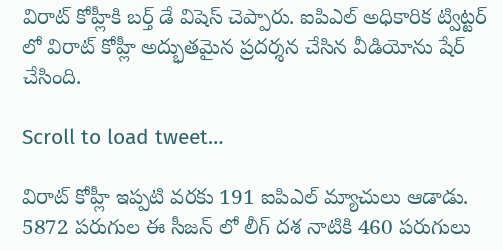విరాట్ కోహ్లీకి బర్త్ డే విషెస్ చెప్పారు. ఐపిఎల్ అధికారిక ట్విట్టర్ లో విరాట్ కోహ్లీ అద్భుతమైన ప్రదర్శన చేసిన వీడియోను షేర్ చేసింది.

Scroll to load tweet…

విరాట్ కోహ్లీ ఇప్పటి వరకు 191 ఐపిఎల్ మ్యాచులు ఆడాడు. 5872 పరుగుల ఈ సీజన్ లో లీగ్ దశ నాటికి 460 పరుగులు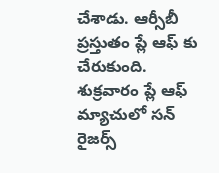చేశాడు. ఆర్సీబీ ప్రస్తుతం ప్లే ఆఫ్ కు చేరుకుంది. శుక్రవారం ప్లే ఆఫ్ మ్యాచులో సన్ రైజర్స్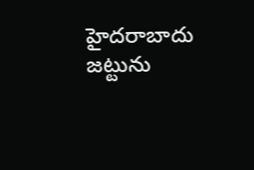హైదరాబాదు జట్టును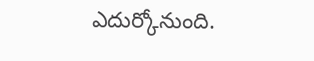ఎదుర్కోనుంది.